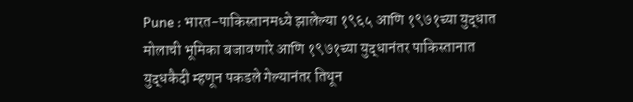Pune : भारत-पाकिस्तानमध्ये झालेल्या १९६५ आणि १९७१च्या युद्धात मोलाची भूमिका बजावणारे आणि १९७१च्या युद्धानंतर पाकिस्तानात युद्धकैदी म्हणून पकडले गेल्यानंतर तिथून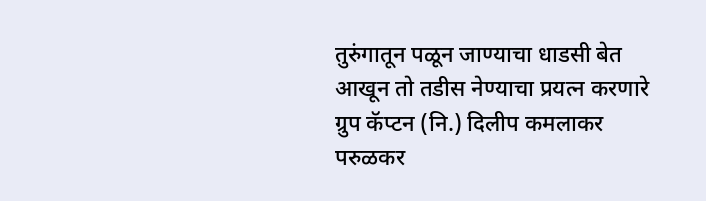तुरुंगातून पळून जाण्याचा धाडसी बेत आखून तो तडीस नेण्याचा प्रयत्न करणारे ग्रुप कॅप्टन (नि.) दिलीप कमलाकर परुळकर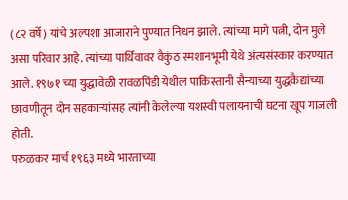(८२ वर्षे) यांचे अल्पशा आजाराने पुण्यात निधन झाले. त्यांच्या मागे पत्नी, दोन मुले असा परिवार आहे. त्यांच्या पार्थिवावर वैकुंठ स्मशानभूमी येथे अंत्यसंस्कार करण्यात आले. १९७१ च्या युद्धावेळी रावळपिंडी येथील पाकिस्तानी सैन्याच्या युद्धकैद्यांच्या छावणीतून दोन सहकाऱ्यांसह त्यांनी केलेल्या यशस्वी पलायनाची घटना खूप गाजली होती.
परुळकर मार्च १९६३ मध्ये भारताच्या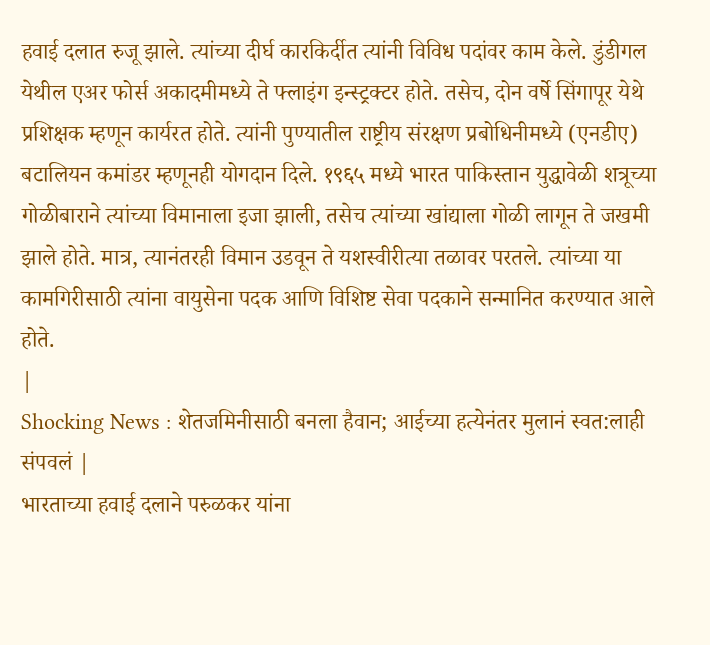हवाई दलात रुजू झाले. त्यांच्या दीर्घ कारकिर्दीत त्यांनी विविध पदांवर काम केले. डुंडीगल येथील एअर फोर्स अकादमीमध्ये ते फ्लाइंग इन्स्ट्रक्टर होते. तसेच, दोन वर्षे सिंगापूर येथे प्रशिक्षक म्हणून कार्यरत होते. त्यांनी पुण्यातील राष्ट्रीय संरक्षण प्रबोधिनीमध्ये (एनडीए) बटालियन कमांडर म्हणूनही योगदान दिले. १९६५ मध्ये भारत पाकिस्तान युद्धावेळी शत्रूच्या गोळीबाराने त्यांच्या विमानाला इजा झाली, तसेच त्यांच्या खांद्याला गोळी लागून ते जखमी झाले होते. मात्र, त्यानंतरही विमान उडवून ते यशस्वीरीत्या तळावर परतले. त्यांच्या या कामगिरीसाठी त्यांना वायुसेना पदक आणि विशिष्ट सेवा पदकाने सन्मानित करण्यात आले होते.
|
Shocking News : शेतजमिनीसाठी बनला हैवान; आईच्या हत्येनंतर मुलानं स्वत:लाही संपवलं |
भारताच्या हवाई दलाने परुळकर यांना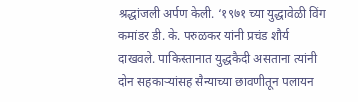श्रद्धांजली अर्पण केली. ‘१९७१ च्या युद्धावेळी विंग कमांडर डी. के. परुळकर यांनी प्रचंड शौर्य दाखवले. पाकिस्तानात युद्धकैदी असताना त्यांनी दोन सहकाऱ्यांसह सैन्याच्या छावणीतून पलायन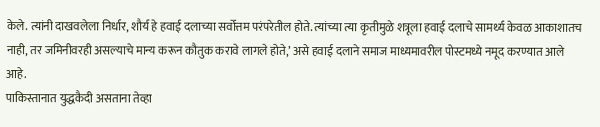केले. त्यांनी दाखवलेला निर्धार, शौर्य हे हवाई दलाच्या सर्वोत्तम परंपरेतील होते. त्यांच्या त्या कृतीमुळे शत्रूला हवाई दलाचे सामर्थ्य केवळ आकाशातच नाही, तर जमिनीवरही असल्याचे मान्य करून कौतुक करावे लागले होते,’ असे हवाई दलाने समाज माध्यमावरील पोस्टमध्ये नमूद करण्यात आले आहे.
पाकिस्तानात युद्धकैदी असताना तेव्हा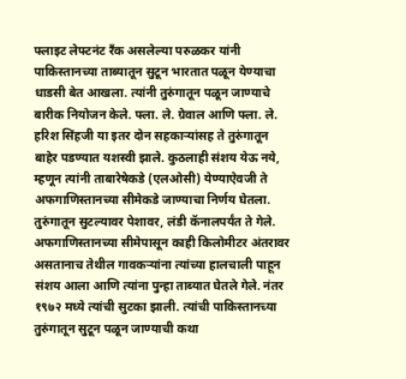फ्लाइट लेफ्टनंट रँक असलेल्या परुळकर यांनी पाकिस्तानच्या ताब्यातून सुटून भारतात पळून येण्याचा धाडसी बेत आखला. त्यांनी तुरुंगातून पळून जाण्याचे बारीक नियोजन केले. फ्ला. ले. ग्रेवाल आणि फ्ला. ले. हरिश सिंहजी या इतर दोन सहकाऱ्यांसह ते तुरुंगातून बाहेर पडण्यात यशस्वी झाले. कुठलाही संशय येऊ नये, म्हणून त्यांनी ताबारेषेकडे (एलओसी) येण्याऐवजी ते अफगाणिस्तानच्या सीमेकडे जाण्याचा निर्णय घेतला. तुरुंगातून सुटल्यावर पेशावर, लंडी कॅनालपर्यंत ते गेले. अफगाणिस्तानच्या सीमेपासून काही किलोमीटर अंतरावर असतानाच तेथील गावकऱ्यांना त्यांच्या हालचाली पाहून संशय आला आणि त्यांना पुन्हा ताब्यात घेतले गेले. नंतर १९७२ मध्ये त्यांची सुटका झाली. त्यांची पाकिस्तानच्या तुरुंगातून सुटून पळून जाण्याची कथा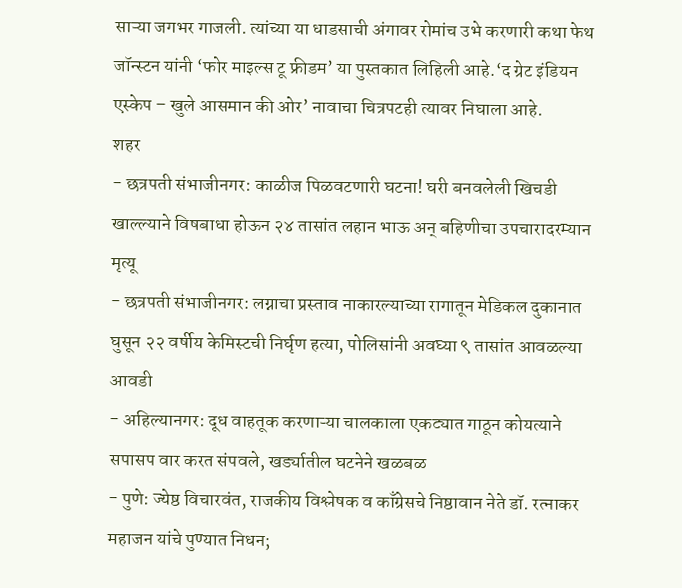साऱ्या जगभर गाजली. त्यांच्या या धाडसाची अंगावर रोमांच उभे करणारी कथा फेथ जॉन्स्टन यांनी ‘फोर माइल्स टू फ्रीडम’ या पुस्तकात लिहिली आहे.‘द ग्रेट इंडियन एस्केप – खुले आसमान की ओर’ नावाचा चित्रपटही त्यावर निघाला आहे.
शहर
- छत्रपती संभाजीनगर: काळीज पिळवटणारी घटना! घरी बनवलेली खिचडी खाल्ल्याने विषबाधा होऊन २४ तासांत लहान भाऊ अन् बहिणीचा उपचारादरम्यान मृत्यू
- छत्रपती संभाजीनगर: लग्नाचा प्रस्ताव नाकारल्याच्या रागातून मेडिकल दुकानात घुसून २२ वर्षीय केमिस्टची निर्घृण हत्या, पोलिसांनी अवघ्या ९ तासांत आवळल्या आवडी
- अहिल्यानगर: दूध वाहतूक करणाऱ्या चालकाला एकट्यात गाठून कोयत्याने सपासप वार करत संपवले, खर्ड्यातील घटनेने खळबळ
- पुणे: ज्येष्ठ विचारवंत, राजकीय विश्लेषक व काँग्रेसचे निष्ठावान नेते डॉ. रत्नाकर महाजन यांचे पुण्यात निधन;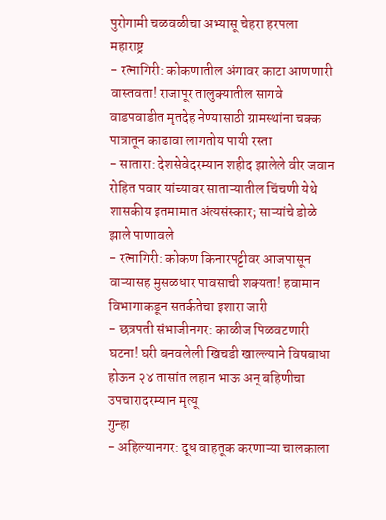पुरोगामी चळवळीचा अभ्यासू चेहरा हरपला
महाराष्ट्र
- रत्नागिरी: कोकणातील अंगावर काटा आणणारी वास्तवता! राजापूर तालुक्यातील सागवे वाडपवाडीत मृतदेह नेण्यासाठी ग्रामस्थांना चक्क पात्रातून काढावा लागतोय पायी रस्ता
- सातारा: देशसेवेदरम्यान शहीद झालेले वीर जवान रोहित पवार यांच्यावर साताऱ्यातील चिंचणी येथे शासकीय इतमामात अंत्यसंस्कार; साऱ्यांचे डोळे झाले पाणावले
- रत्नागिरी: कोकण किनारपट्टीवर आजपासून वाऱ्यासह मुसळधार पावसाची शक्यता! हवामान विभागाकडून सतर्कतेचा इशारा जारी
- छत्रपती संभाजीनगर: काळीज पिळवटणारी घटना! घरी बनवलेली खिचडी खाल्ल्याने विषबाधा होऊन २४ तासांत लहान भाऊ अन् बहिणीचा उपचारादरम्यान मृत्यू
गुन्हा
- अहिल्यानगर: दूध वाहतूक करणाऱ्या चालकाला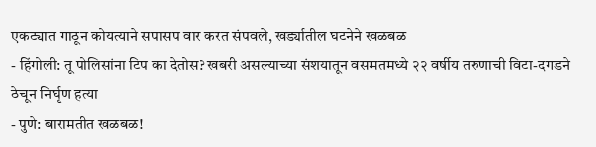एकट्यात गाठून कोयत्याने सपासप वार करत संपवले, खर्ड्यातील घटनेने खळबळ
- हिंगोली: तू पोलिसांना टिप का देतोस? खबरी असल्याच्या संशयातून वसमतमध्ये २२ वर्षीय तरुणाची विटा-दगडने ठेचून निर्घृण हत्या
- पुणे: बारामतीत खळबळ!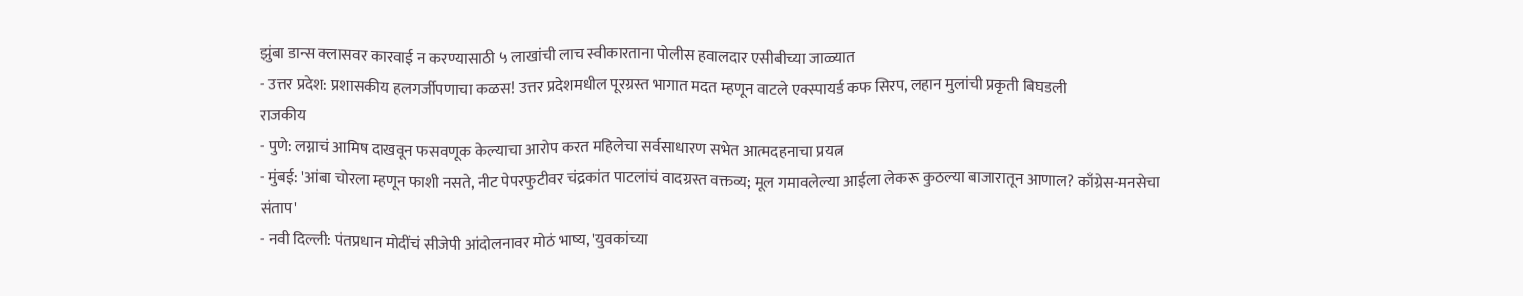झुंबा डान्स क्लासवर कारवाई न करण्यासाठी ५ लाखांची लाच स्वीकारताना पोलीस हवालदार एसीबीच्या जाळ्यात
- उत्तर प्रदेश: प्रशासकीय हलगर्जीपणाचा कळस! उत्तर प्रदेशमधील पूरग्रस्त भागात मदत म्हणून वाटले एक्स्पायर्ड कफ सिरप, लहान मुलांची प्रकृती बिघडली
राजकीय
- पुणे: लग्नाचं आमिष दाखवून फसवणूक केल्याचा आरोप करत महिलेचा सर्वसाधारण सभेत आत्मदहनाचा प्रयत्न
- मुंबई: 'आंबा चोरला म्हणून फाशी नसते, नीट पेपरफुटीवर चंद्रकांत पाटलांचं वादग्रस्त वक्तव्य; मूल गमावलेल्या आईला लेकरू कुठल्या बाजारातून आणाल? काँग्रेस-मनसेचा संताप'
- नवी दिल्ली: पंतप्रधान मोदींचं सीजेपी आंदोलनावर मोठं भाष्य, 'युवकांच्या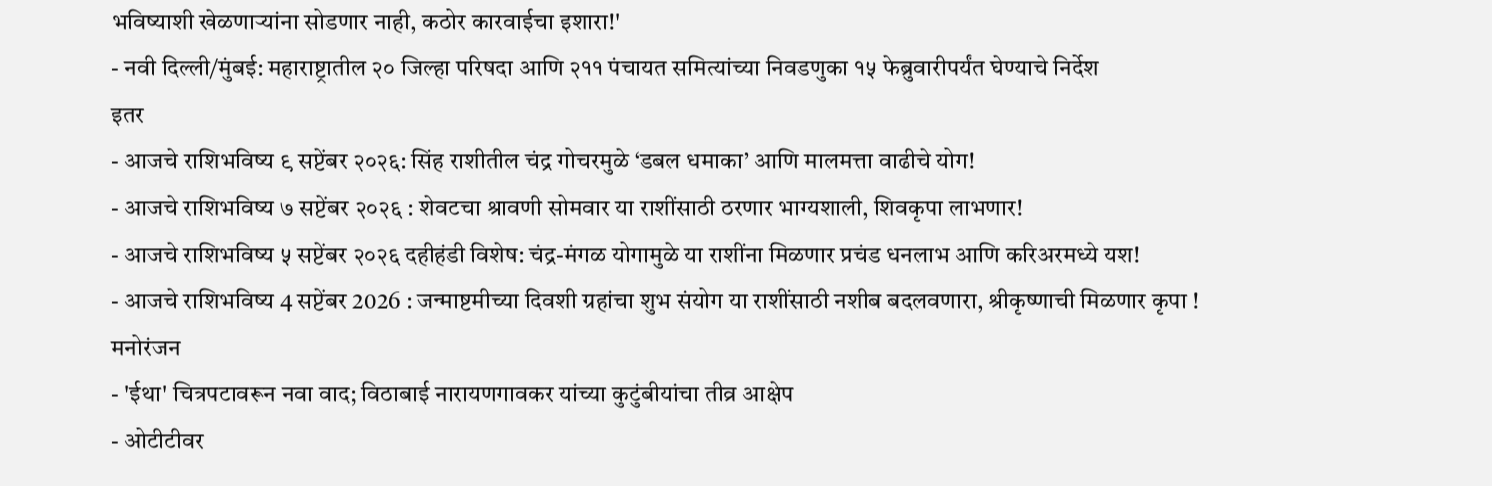भविष्याशी खेळणाऱ्यांना सोडणार नाही, कठोर कारवाईचा इशारा!'
- नवी दिल्ली/मुंबई: महाराष्ट्रातील २० जिल्हा परिषदा आणि २११ पंचायत समित्यांच्या निवडणुका १५ फेब्रुवारीपर्यंत घेण्याचे निर्देश
इतर
- आजचे राशिभविष्य ९ सप्टेंबर २०२६: सिंह राशीतील चंद्र गोचरमुळे ‘डबल धमाका’ आणि मालमत्ता वाढीचे योग!
- आजचे राशिभविष्य ७ सप्टेंबर २०२६ : शेवटचा श्रावणी सोमवार या राशींसाठी ठरणार भाग्यशाली, शिवकृपा लाभणार!
- आजचे राशिभविष्य ५ सप्टेंबर २०२६ दहीहंडी विशेष: चंद्र-मंगळ योगामुळे या राशींना मिळणार प्रचंड धनलाभ आणि करिअरमध्ये यश!
- आजचे राशिभविष्य 4 सप्टेंबर 2026 : जन्माष्टमीच्या दिवशी ग्रहांचा शुभ संयोग या राशींसाठी नशीब बदलवणारा, श्रीकृष्णाची मिळणार कृपा !
मनोरंजन
- 'ईथा' चित्रपटावरून नवा वाद; विठाबाई नारायणगावकर यांच्या कुटुंबीयांचा तीव्र आक्षेप
- ओटीटीवर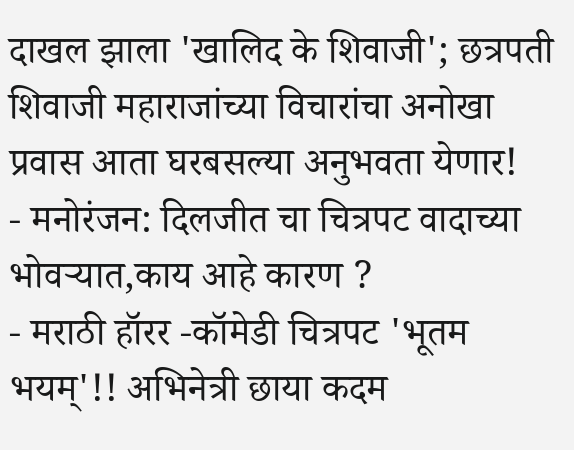दाखल झाला 'खालिद के शिवाजी'; छत्रपती शिवाजी महाराजांच्या विचारांचा अनोखा प्रवास आता घरबसल्या अनुभवता येणार!
- मनोरंजन: दिलजीत चा चित्रपट वादाच्या भोवऱ्यात,काय आहे कारण ?
- मराठी हॉरर -कॉमेडी चित्रपट 'भूतम भयम्'!! अभिनेत्री छाया कदम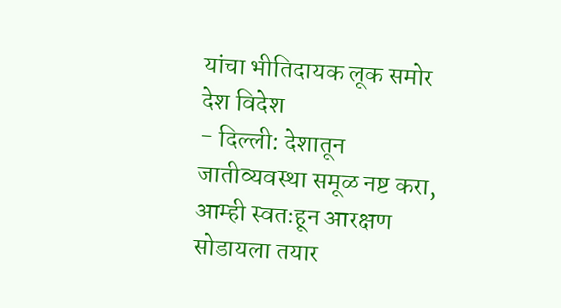यांचा भीतिदायक लूक समोर
देश विदेश
- दिल्ली: देशातून जातीव्यवस्था समूळ नष्ट करा, आम्ही स्वतःहून आरक्षण सोडायला तयार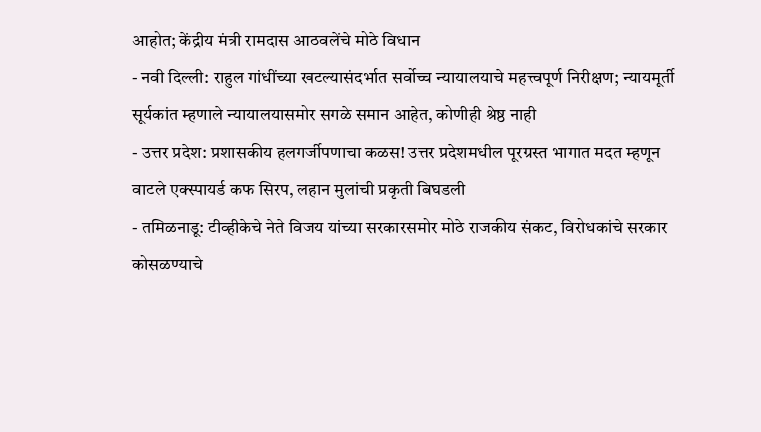आहोत; केंद्रीय मंत्री रामदास आठवलेंचे मोठे विधान
- नवी दिल्ली: राहुल गांधींच्या खटल्यासंदर्भात सर्वोच्च न्यायालयाचे महत्त्वपूर्ण निरीक्षण; न्यायमूर्ती सूर्यकांत म्हणाले न्यायालयासमोर सगळे समान आहेत, कोणीही श्रेष्ठ नाही
- उत्तर प्रदेश: प्रशासकीय हलगर्जीपणाचा कळस! उत्तर प्रदेशमधील पूरग्रस्त भागात मदत म्हणून वाटले एक्स्पायर्ड कफ सिरप, लहान मुलांची प्रकृती बिघडली
- तमिळनाडू: टीव्हीकेचे नेते विजय यांच्या सरकारसमोर मोठे राजकीय संकट, विरोधकांचे सरकार कोसळण्याचे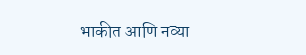भाकीत आणि नव्या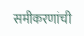समीकरणांची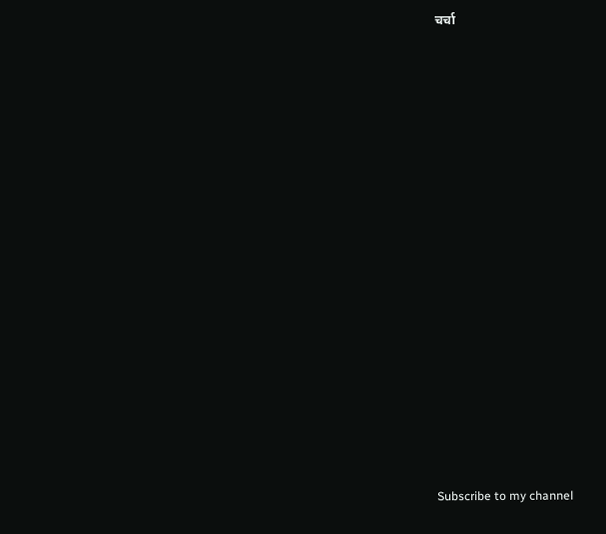चर्चा



























Subscribe to my channel